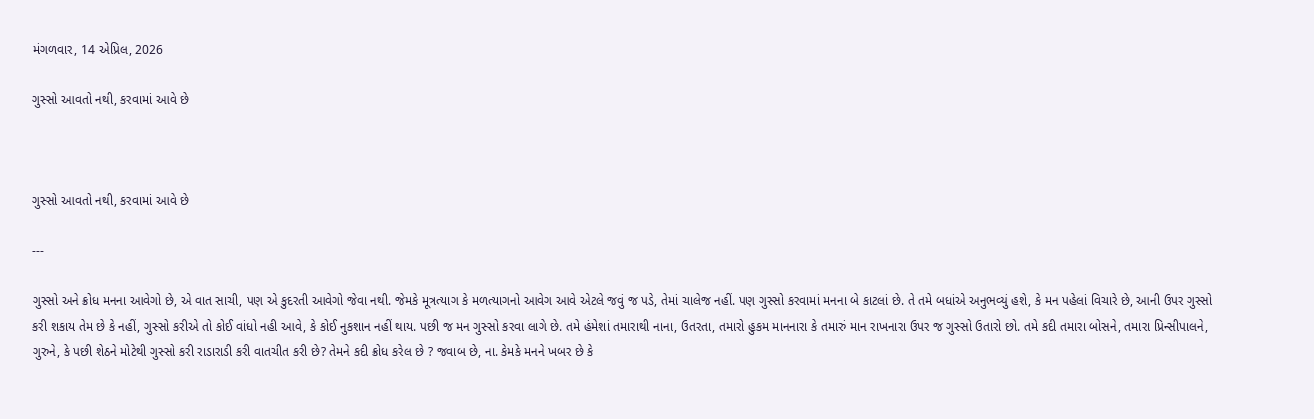મંગળવાર, 14 એપ્રિલ, 2026

ગુસ્સો આવતો નથી, કરવામાં આવે છે



ગુસ્સો આવતો નથી, કરવામાં આવે છે

---

ગુસ્સો અને ક્રોધ મનના આવેગો છે, એ વાત સાચી, પણ એ કુદરતી આવેગો જેવા નથી. જેમકે મૂત્રત્યાગ કે મળત્યાગનો આવેગ આવે એટલે જવું જ પડે, તેમાં ચાલેજ નહીં. પણ ગુસ્સો કરવામાં મનના બે કાટલાં છે. તે તમે બધાંએ અનુભવ્યું હશે, કે મન પહેલાં વિચારે છે, આની ઉપર ગુસ્સો કરી શકાય તેમ છે કે નહીં, ગુસ્સો કરીએ તો કોઈ વાંધો નહી આવે, કે કોઈ નુકશાન નહીં થાય. પછી જ મન ગુસ્સો કરવા લાગે છે. તમે હંમેશાં તમારાથી નાના, ઉતરતા, તમારો હુકમ માનનારા કે તમારું માન રાખનારા ઉપર જ ગુસ્સો ઉતારો છો. તમે કદી તમારા બોસને, તમારા પ્રિન્સીપાલને, ગુરુને, કે પછી શેઠને મોટેથી ગુસ્સો કરી રાડારાડી કરી વાતચીત કરી છે? તેમને કદી ક્રોધ કરેલ છે ? જવાબ છે, ના. કેમકે મનને ખબર છે કે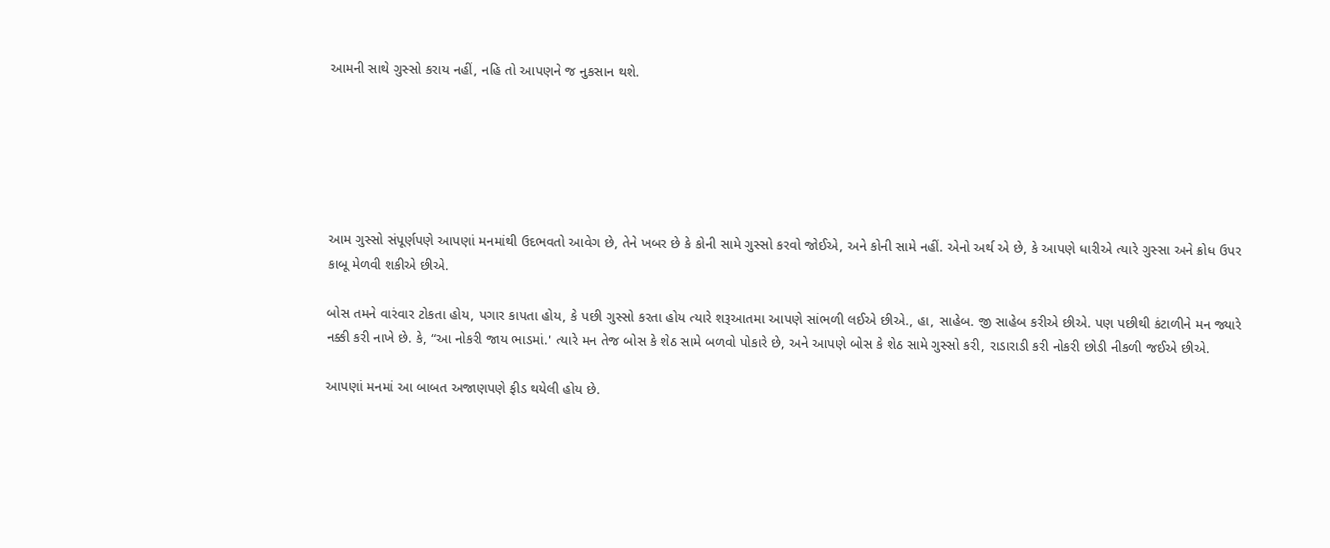આમની સાથે ગુસ્સો કરાય નહીં, નહિ તો આપણને જ નુકસાન થશે.






આમ ગુસ્સો સંપૂર્ણપણે આપણાં મનમાંથી ઉદભવતો આવેગ છે, તેને ખબર છે કે કોની સામે ગુસ્સો કરવો જોઈએ, અને કોની સામે નહીં. એનો અર્થ એ છે, કે આપણે ધારીએ ત્યારે ગુસ્સા અને ક્રોધ ઉપર કાબૂ મેળવી શકીએ છીએ.

બોસ તમને વારંવાર ટોકતા હોય, પગાર કાપતા હોય, કે પછી ગુસ્સો કરતા હોય ત્યારે શરૂઆતમા આપણે સાંભળી લઈએ છીએ., હા, સાહેબ. જી સાહેબ કરીએ છીએ. પણ પછીથી કંટાળીને મન જ્યારે નક્કી કરી નાખે છે. કે, “આ નોકરી જાય ભાડમાં.' ત્યારે મન તેજ બોસ કે શેઠ સામે બળવો પોકારે છે, અને આપણે બોસ કે શેઠ સામે ગુસ્સો કરી, રાડારાડી કરી નોકરી છોડી નીકળી જઈએ છીએ.

આપણાં મનમાં આ બાબત અજાણપણે ફીડ થયેલી હોય છે.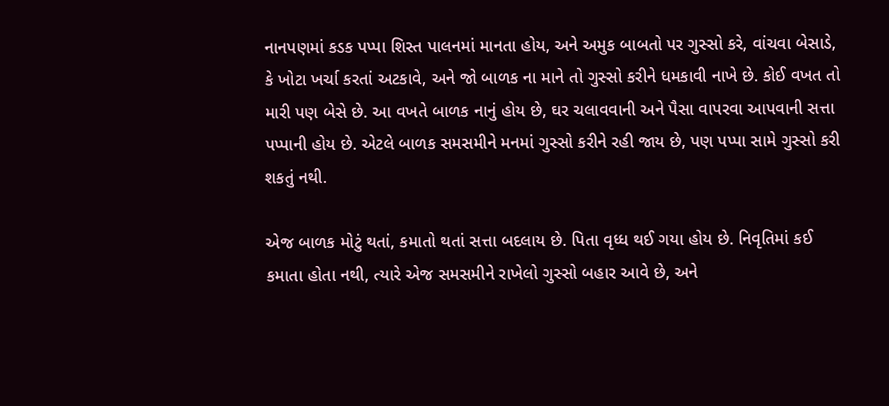નાનપણમાં કડક પપ્પા શિસ્ત પાલનમાં માનતા હોય, અને અમુક બાબતો પર ગુસ્સો કરે, વાંચવા બેસાડે, કે ખોટા ખર્ચા કરતાં અટકાવે, અને જો બાળક ના માને તો ગુસ્સો કરીને ધમકાવી નાખે છે. કોઈ વખત તો મારી પણ બેસે છે. આ વખતે બાળક નાનું હોય છે, ઘર ચલાવવાની અને પૈસા વાપરવા આપવાની સત્તા પપ્પાની હોય છે. એટલે બાળક સમસમીને મનમાં ગુસ્સો કરીને રહી જાય છે, પણ પપ્પા સામે ગુસ્સો કરી શકતું નથી.

એજ બાળક મોટું થતાં, કમાતો થતાં સત્તા બદલાય છે. પિતા વૃધ્ધ થઈ ગયા હોય છે. નિવૃતિમાં કઈ કમાતા હોતા નથી, ત્યારે એજ સમસમીને રાખેલો ગુસ્સો બહાર આવે છે, અને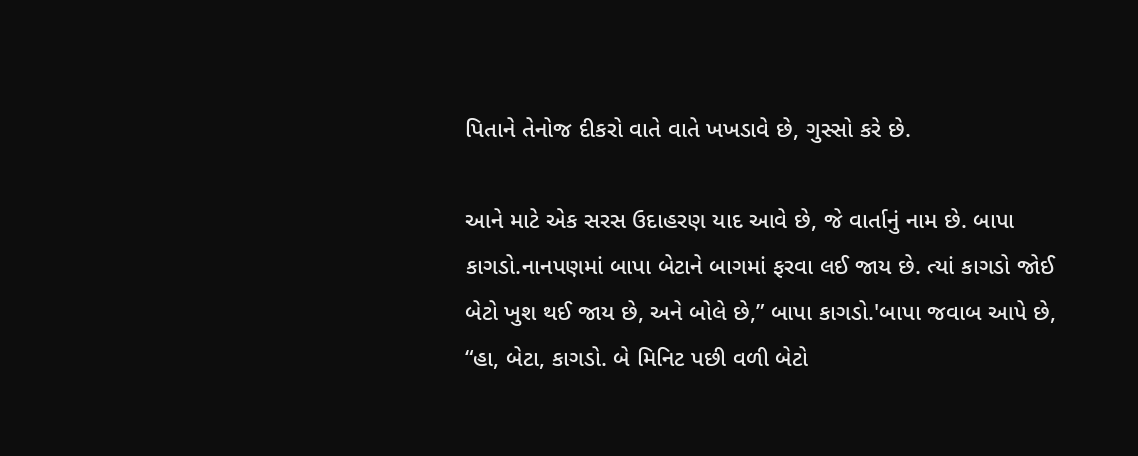પિતાને તેનોજ દીકરો વાતે વાતે ખખડાવે છે, ગુસ્સો કરે છે.

આને માટે એક સરસ ઉદાહરણ યાદ આવે છે, જે વાર્તાનું નામ છે. બાપા કાગડો.નાનપણમાં બાપા બેટાને બાગમાં ફરવા લઈ જાય છે. ત્યાં કાગડો જોઈ બેટો ખુશ થઈ જાય છે, અને બોલે છે,” બાપા કાગડો.'બાપા જવાબ આપે છે, “હા, બેટા, કાગડો. બે મિનિટ પછી વળી બેટો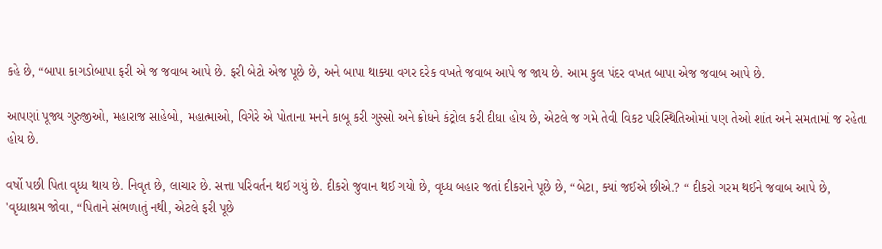કહે છે, “બાપા કાગડોબાપા ફરી એ જ જવાબ આપે છે. ફરી બેટો એજ પૂછે છે, અને બાપા થાક્યા વગર દરેક વખતે જવાબ આપે જ જાય છે. આમ કુલ પંદર વખત બાપા એજ જવાબ આપે છે.

આપણાં પૂજ્ય ગુરુજીઓ, મહારાજ સાહેબો, મહાત્માઓ, વિગેરે એ પોતાના મનને કાબૂ કરી ગુસ્સો અને ક્રોધને કંટ્રોલ કરી દીધા હોય છે, એટલે જ ગમે તેવી વિકટ પરિસ્થિતિઓમાં પણ તેઓ શાંત અને સમતામાં જ રહેતા હોય છે.

વર્ષો પછી પિતા વૃધ્ધ થાય છે. નિવૃત છે, લાચાર છે. સત્તા પરિવર્તન થઈ ગયું છે. દીકરો જુવાન થઈ ગયો છે, વૃધ્ધ બહાર જતાં દીકરાને પૂછે છે, “બેટા, ક્યાં જઈએ છીએ.? “ દીકરો ગરમ થઈને જવાબ આપે છે, 'વૃધ્ધાશ્રમ જોવા, “પિતાને સંભળાતું નથી, એટલે ફરી પૂછે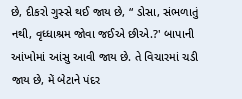છે, દીકરો ગુસ્સે થઈ જાય છે, “ ડોસા, સંભળાતું નથી, વૃધ્ધાશ્રમ જોવા જઈએ છીએ.?' બાપાની આંખોમાં આંસુ આવી જાય છે. તે વિચારમાં ચડી જાય છે, મેં બેટાને પંદર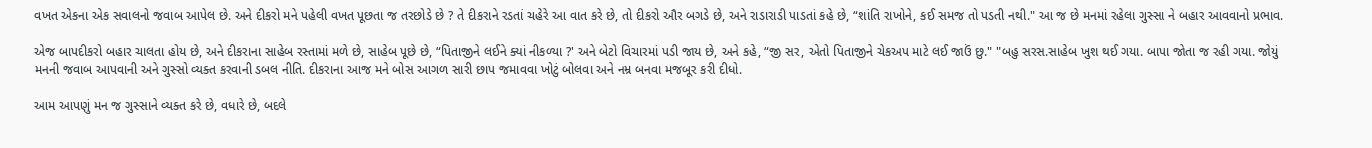વખત એકના એક સવાલનો જવાબ આપેલ છે. અને દીકરો મને પહેલી વખત પૂછતા જ તરછોડે છે ? તે દીકરાને રડતાં ચહેરે આ વાત કરે છે, તો દીકરો ઔર બગડે છે, અને રાડારાડી પાડતાં કહે છે, “શાંતિ રાખોને, કઈ સમજ તો પડતી નથી." આ જ છે મનમાં રહેલા ગુસ્સા ને બહાર આવવાનો પ્રભાવ.

એજ બાપદીકરો બહાર ચાલતા હોય છે, અને દીકરાના સાહેબ રસ્તામાં મળે છે, સાહેબ પૂછે છે, “પિતાજીને લઈને ક્યાં નીકળ્યા ?' અને બેટો વિચારમાં પડી જાય છે, અને કહે, “જી સર, એતો પિતાજીને ચેકઅપ માટે લઈ જાઉં છુ." "બહુ સરસ.સાહેબ ખુશ થઈ ગયા. બાપા જોતા જ રહી ગયા. જોયું મનની જવાબ આપવાની અને ગુસ્સો વ્યક્ત કરવાની ડબલ નીતિ. દીકરાના આજ મને બોસ આગળ સારી છાપ જમાવવા ખોટું બોલવા અને નમ્ર બનવા મજબૂર કરી દીધો.

આમ આપણું મન જ ગુસ્સાને વ્યક્ત કરે છે, વધારે છે, બદલે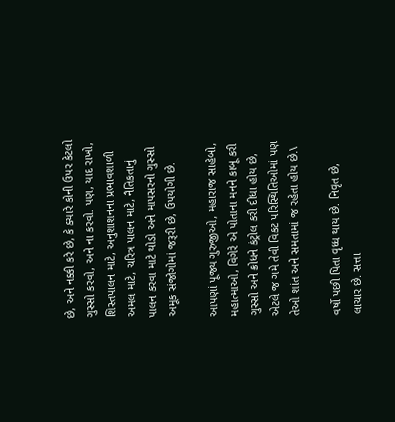છે, અને નક્કી કરે છે, કે ક્યારે કોની ઉપર કેટલો ગુસ્સો કરવો, અને ના કરવો. પણ, યાદ રાખો, શિસ્તપાલન માટે, અનુશાશનના પ્રભાવશાળી અમલ માટે, ચરિત્ર પાલન માટે, નૈતિકતાનું પાલન કરવા માટે થોડો અને માપસરનો ગુસ્સો અમૂક સંજોગોમાં જરૂરી છે, ઉપયોગી છે.

આપણાં પૂજ્ય ગુરુજીઓ, મહારાજ સાહેબો, મહાત્માઓ, વિગેરે એ પોતાના મનને કાબૂ કરી ગુસ્સો અને ક્રોધને કંટ્રોલ કરી દીધા હોય છે, એટલે જ ગમે તેવી વિકટ પરિસ્થિતિઓમાં પણ તેઓ શાંત અને સમતામાં જ રહેતા હોય છે.\

વર્ષો પછી પિતા વૃધ્ધ થાય છે. નિવૃત છે, લાચાર છે. સત્તા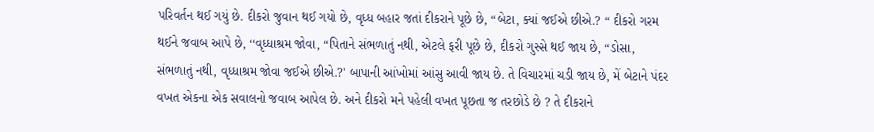પરિવર્તન થઈ ગયું છે. દીકરો જુવાન થઈ ગયો છે, વૃધ્ધ બહાર જતાં દીકરાને પૂછે છે, “બેટા, ક્યાં જઈએ છીએ.? “ દીકરો ગરમ થઈને જવાબ આપે છે, ‘‘વૃધ્ધાશ્રમ જોવા, “પિતાને સંભળાતું નથી, એટલે ફરી પૂછે છે, દીકરો ગુસ્સે થઈ જાય છે, “ડોસા, સંભળાતું નથી, વૃધ્ધાશ્રમ જોવા જઈએ છીએ.?' બાપાની આંખોમાં આંસુ આવી જાય છે. તે વિચારમાં ચડી જાય છે, મેં બેટાને પંદર વખત એકના એક સવાલનો જવાબ આપેલ છે. અને દીકરો મને પહેલી વખત પૂછતા જ તરછોડે છે ? તે દીકરાને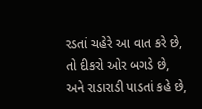રડતાં ચહેરે આ વાત કરે છે, તો દીકરો ઓર બગડે છે, અને રાડારાડી પાડતાં કહે છે,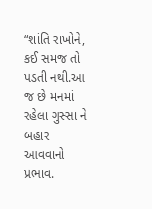“શાંતિ રાખોને, કઈ સમજ તો પડતી નથી.આ જ છે મનમાં રહેલા ગુસ્સા ને બહાર આવવાનો પ્રભાવ.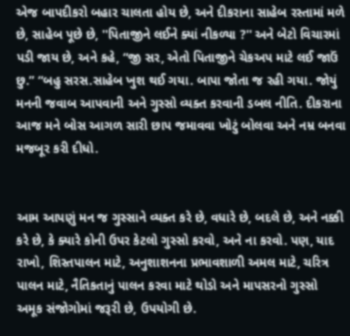એજ બાપદીકરો બહાર ચાલતા હોય છે, અને દીકરાના સાહેબ રસ્તામાં મળે છે, સાહેબ પૂછે છે, ''પિતાજીને લઈને ક્યાં નીકળ્યા ?'' અને બેટો વિચારમાં પડી જાય છે, અને કહે, “જી સર, એતો પિતાજીને ચેકઅપ માટે લઈ જાઉં છુ.” “બહુ સરસ.સાહેબ ખુશ થઈ ગયા. બાપા જોતા જ રહી ગયા. જોયું મનની જવાબ આપવાની અને ગુસ્સો વ્યક્ત કરવાની ડબલ નીતિ. દીકરાના આજ મને બોસ આગળ સારી છાપ જમાવવા ખોટું બોલવા અને નમ્ર બનવા મજબૂર કરી દીધો.


આમ આપણું મન જ ગુસ્સાને વ્યક્ત કરે છે, વધારે છે, બદલે છે, અને નક્કી કરે છે, કે ક્યારે કોની ઉપર કેટલો ગુસ્સો કરવો, અને ના કરવો. પણ, યાદ રાખો, શિસ્તપાલન માટે, અનુશાશનના પ્રભાવશાળી અમલ માટે, ચરિત્ર પાલન માટે, નૈતિકતાનું પાલન કરવા માટે થોડો અને માપસરનો ગુસ્સો અમૂક સંજોગોમાં જરૂરી છે, ઉપયોગી છે.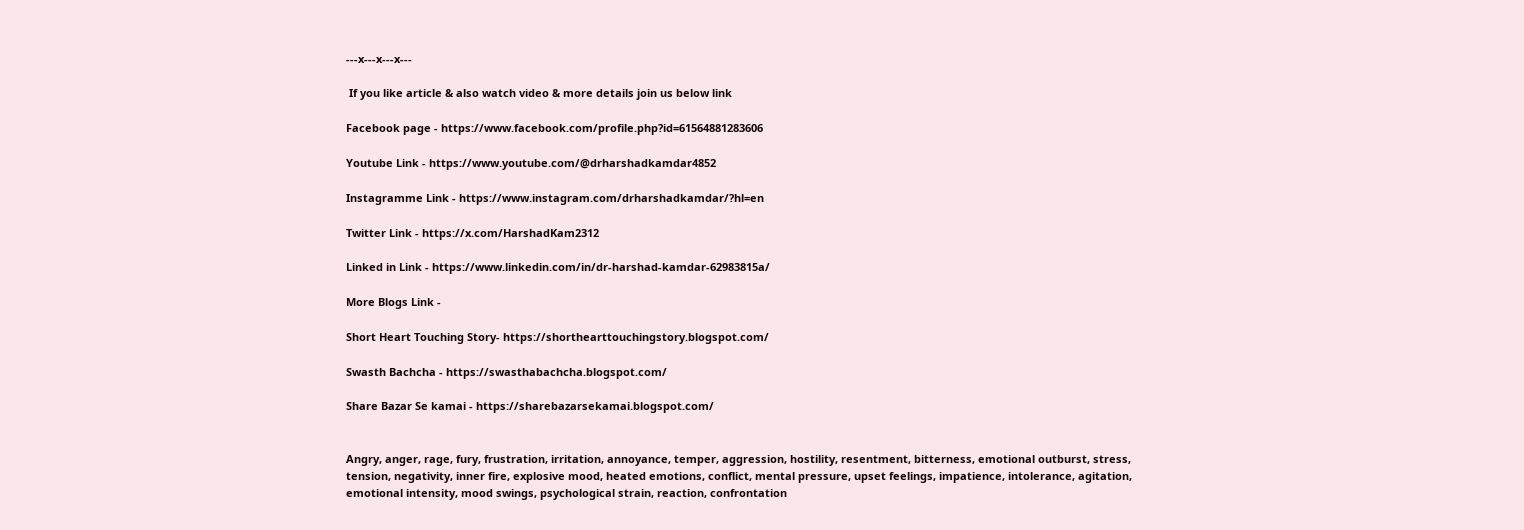---x---x---x---

 If you like article & also watch video & more details join us below link

Facebook page - https://www.facebook.com/profile.php?id=61564881283606

Youtube Link - https://www.youtube.com/@drharshadkamdar4852

Instagramme Link - https://www.instagram.com/drharshadkamdar/?hl=en

Twitter Link - https://x.com/HarshadKam2312

Linked in Link - https://www.linkedin.com/in/dr-harshad-kamdar-62983815a/

More Blogs Link -

Short Heart Touching Story- https://shorthearttouchingstory.blogspot.com/

Swasth Bachcha - https://swasthabachcha.blogspot.com/

Share Bazar Se kamai - https://sharebazarsekamai.blogspot.com/


Angry, anger, rage, fury, frustration, irritation, annoyance, temper, aggression, hostility, resentment, bitterness, emotional outburst, stress, tension, negativity, inner fire, explosive mood, heated emotions, conflict, mental pressure, upset feelings, impatience, intolerance, agitation, emotional intensity, mood swings, psychological strain, reaction, confrontation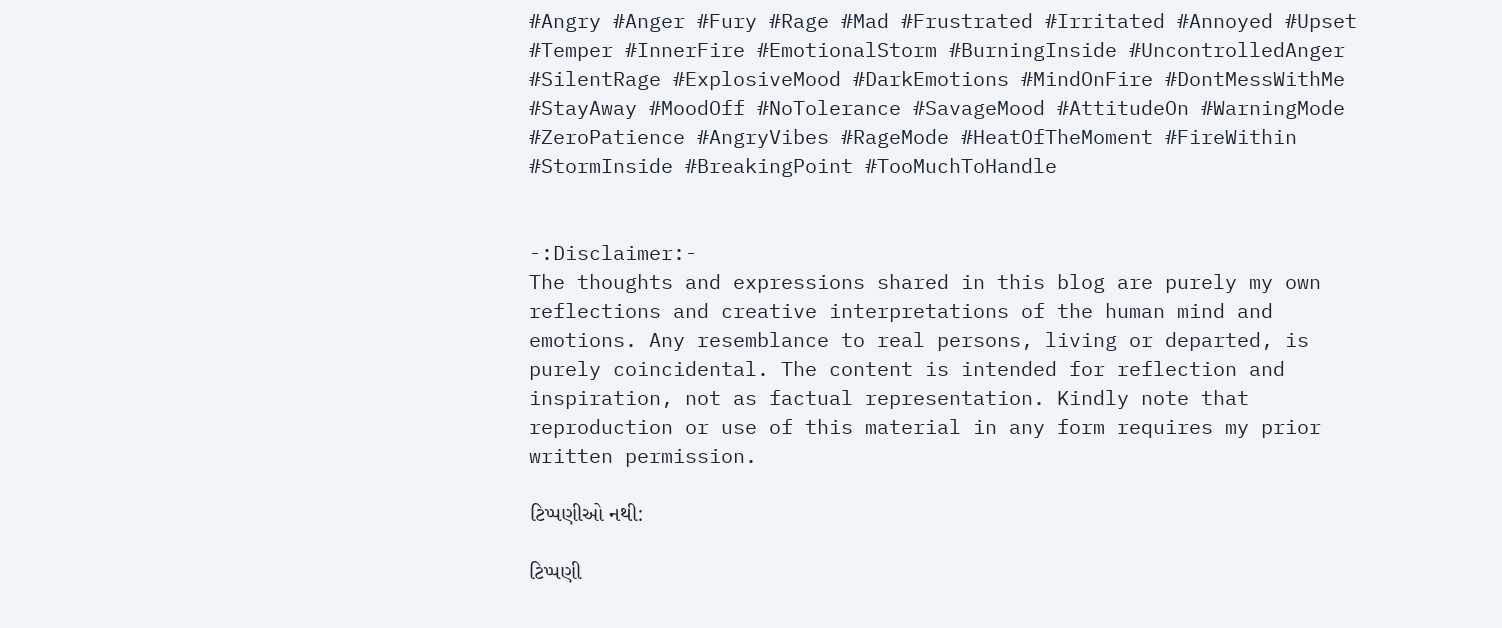#Angry #Anger #Fury #Rage #Mad #Frustrated #Irritated #Annoyed #Upset #Temper #InnerFire #EmotionalStorm #BurningInside #UncontrolledAnger #SilentRage #ExplosiveMood #DarkEmotions #MindOnFire #DontMessWithMe #StayAway #MoodOff #NoTolerance #SavageMood #AttitudeOn #WarningMode #ZeroPatience #AngryVibes #RageMode #HeatOfTheMoment #FireWithin #StormInside #BreakingPoint #TooMuchToHandle


-:Disclaimer:-
The thoughts and expressions shared in this blog are purely my own reflections and creative interpretations of the human mind and emotions. Any resemblance to real persons, living or departed, is purely coincidental. The content is intended for reflection and inspiration, not as factual representation. Kindly note that reproduction or use of this material in any form requires my prior written permission.

ટિપ્પણીઓ નથી:

ટિપ્પણી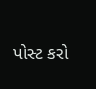પોસ્ટ કરો